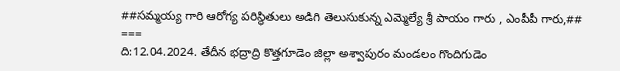##సమ్మయ్య గారి ఆరోగ్య పరిస్థితులు అడిగి తెలుసుకున్న ఎమ్మెల్యే శ్రీ పాయం గారు , ఎంపీపీ గారు,##
===
ది:12.04.2024. తేదీన భద్రాద్రి కొత్తగూడెం జిల్లా అశ్వాపురం మండలం గొందిగుడెం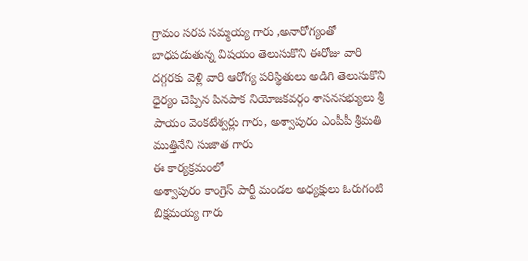గ్రామం సరప సమ్మయ్య గారు ,అనారోగ్యంతో బాధపడుతున్న విషయం తెలుసుకొని ఈరోజు వారి దగ్గరకు వెళ్లి వారి ఆరోగ్య పరిస్థితులు అడిగి తెలుసుకొని ధైర్యం చెప్పిన పినపాక నియోజకవర్గం శాసనసభ్యులు శ్రీ పాయం వెంకటేశ్వర్లు గారు, అశ్వాపురం ఎంపీపీ శ్రీమతి ముత్తినేని సుజాత గారు
ఈ కార్యక్రమంలో
అశ్వాపురం కాంగ్రెస్ పార్టీ మండల అధ్యక్షులు ఓరుగంటి బిక్షమయ్య గారు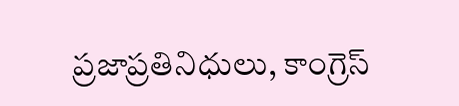ప్రజాప్రతినిధులు, కాంగ్రెస్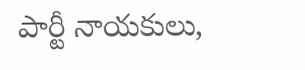పార్టీ నాయకులు,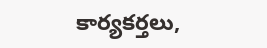కార్యకర్తలు,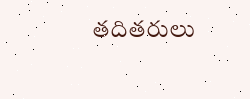తదితరులు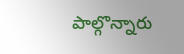పాల్గొన్నారు